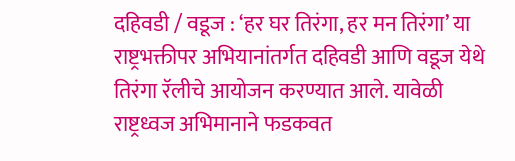दहिवडी / वडूज : ‘हर घर तिरंगा, हर मन तिरंगा’ या राष्ट्रभक्तीपर अभियानांतर्गत दहिवडी आणि वडूज येथे तिरंगा रॅलीचे आयोजन करण्यात आले. यावेळी राष्ट्रध्वज अभिमानाने फडकवत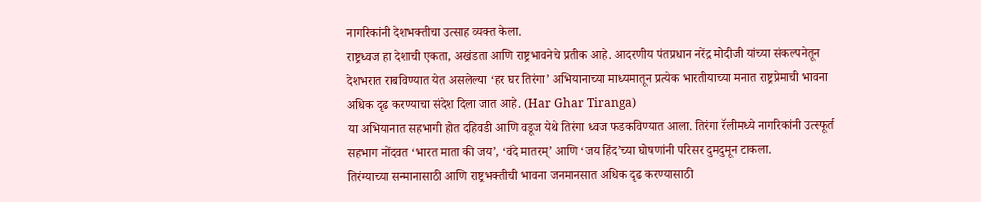नागरिकांनी देशभक्तीचा उत्साह व्यक्त केला.
राष्ट्रध्वज हा देशाची एकता, अखंडता आणि राष्ट्रभावनेचे प्रतीक आहे. आदरणीय पंतप्रधान नरेंद्र मोदीजी यांच्या संकल्पनेतून देशभरात राबविण्यात येत असलेल्या ‘हर घर तिरंगा’ अभियानाच्या माध्यमातून प्रत्येक भारतीयाच्या मनात राष्ट्रप्रेमाची भावना अधिक दृढ करण्याचा संदेश दिला जात आहे. (Har Ghar Tiranga)
या अभियानात सहभागी होत दहिवडी आणि वडूज येथे तिरंगा ध्वज फडकविण्यात आला. तिरंगा रॅलीमध्ये नागरिकांनी उत्स्फूर्त सहभाग नोंदवत ‘भारत माता की जय’, ‘वंदे मातरम्’ आणि ‘जय हिंद’च्या घोषणांनी परिसर दुमदुमून टाकला.
तिरंग्याच्या सन्मानासाठी आणि राष्ट्रभक्तीची भावना जनमानसात अधिक दृढ करण्यासाठी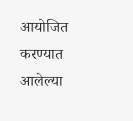आयोजित करण्यात आलेल्या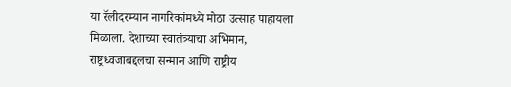या रॅलीदरम्यान नागरिकांमध्ये मोठा उत्साह पाहायला मिळाला. देशाच्या स्वातंत्र्याचा अभिमान, राष्ट्रध्वजाबद्दलचा सन्मान आणि राष्ट्रीय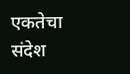एकतेचा संदेश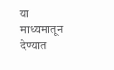या माध्यमातून देण्यात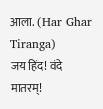आला. (Har Ghar Tiranga)
जय हिंद! वंदे मातरम्!